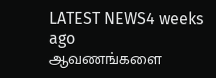LATEST NEWS4 weeks ago
ஆவணங்களை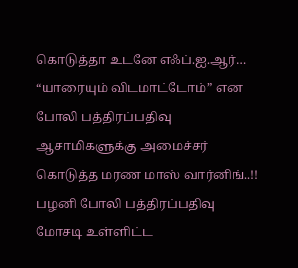கொடுத்தா உடனே எஃப்.ஐ.ஆர்… “யாரையும் விடமாட்டோம்” என போலி பத்திரப்பதிவு ஆசாமிகளுக்கு அமைச்சர் கொடுத்த மரண மாஸ் வார்னிங்..!!
பழனி போலி பத்திரப்பதிவு மோசடி உள்ளிட்ட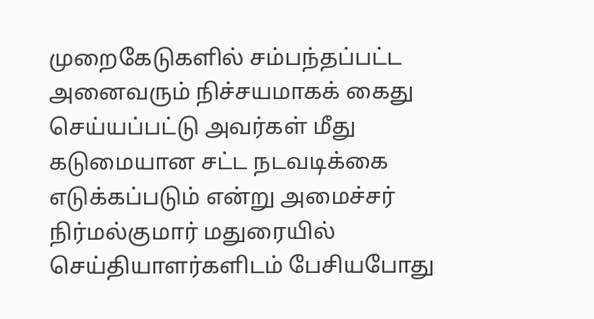முறைகேடுகளில் சம்பந்தப்பட்ட அனைவரும் நிச்சயமாகக் கைது செய்யப்பட்டு அவர்கள் மீது கடுமையான சட்ட நடவடிக்கை எடுக்கப்படும் என்று அமைச்சர் நிர்மல்குமார் மதுரையில் செய்தியாளர்களிடம் பேசியபோது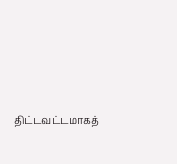திட்டவட்டமாகத்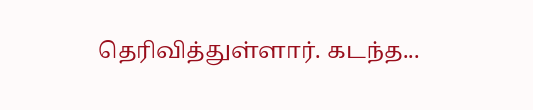தெரிவித்துள்ளார். கடந்த...